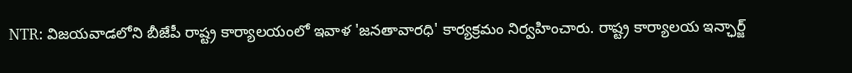NTR: విజయవాడలోని బీజేపీ రాష్ట్ర కార్యాలయంలో ఇవాళ 'జనతావారధి' కార్యక్రమం నిర్వహించారు. రాష్ట్ర కార్యాలయ ఇన్ఛార్జ్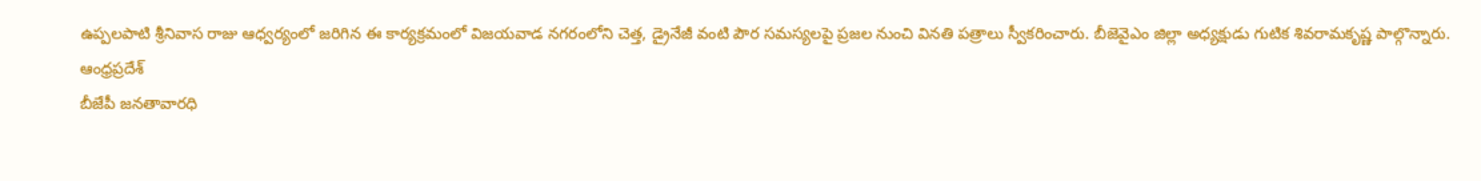ఉప్పలపాటి శ్రీనివాస రాజు ఆధ్వర్యంలో జరిగిన ఈ కార్యక్రమంలో విజయవాడ నగరంలోని చెత్త, డ్రైనేజీ వంటి పౌర సమస్యలపై ప్రజల నుంచి వినతి పత్రాలు స్వీకరించారు. బీజెవైఎం జిల్లా అధ్యక్షుడు గుటిక శివరామకృష్ణ పాల్గొన్నారు.
ఆంధ్రప్రదేశ్
బీజేపీ జనతావారధి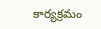కార్యక్రమం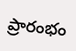ప్రారంభం